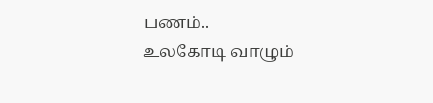பணம்..
உலகோடி வாழும்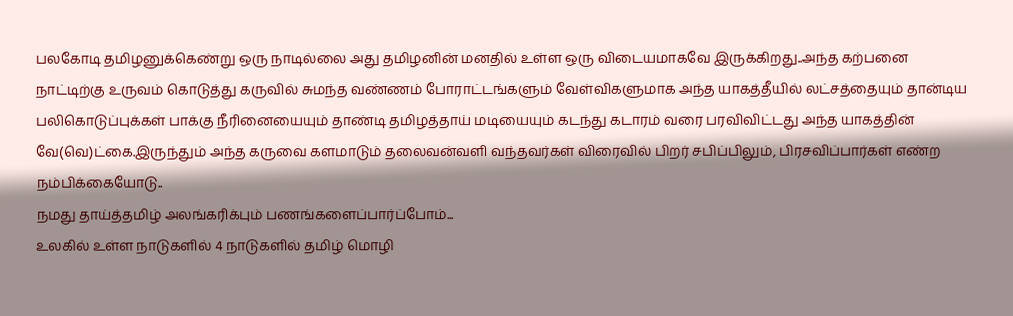பலகோடி தமிழனுக்கெண்று ஒரு நாடில்லை அது தமிழனின் மனதில் உள்ள ஒரு விடையமாகவே இருக்கிறது..அந்த கற்பனை நாட்டிற்கு உருவம் கொடுத்து கருவில் சுமந்த வண்ணம் போராட்டங்களும் வேள்விகளுமாக அந்த யாகத்தீயில் லட்சத்தையும் தான்டிய பலிகொடுப்புக்கள் பாக்கு நீரினையையும் தாண்டி தமிழத்தாய் மடியையும் கடந்து கடாரம் வரை பரவிவிட்டது அந்த யாகத்தின் வே(வெ)ட்கை.இருந்தும் அந்த கருவை களமாடும் தலைவன்வளி வந்தவர்கள் விரைவில் பிறர் சபிப்பிலும், பிரசவிப்பார்கள் எண்ற நம்பிக்கையோடு..
நமது தாய்த்தமிழ் அலங்கரிக்பும் பணங்களைப்பார்ப்போம்...
உலகில் உள்ள நாடுகளில் 4 நாடுகளில் தமிழ் மொழி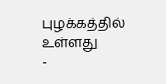புழக்கத்தில் உள்ளது
-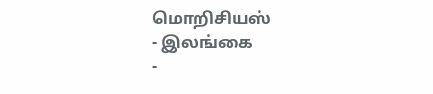மொறிசியஸ்
- இலங்கை
-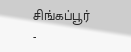சிங்கப்பூர்
-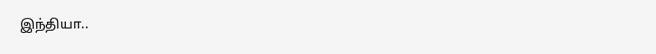இந்தியா..